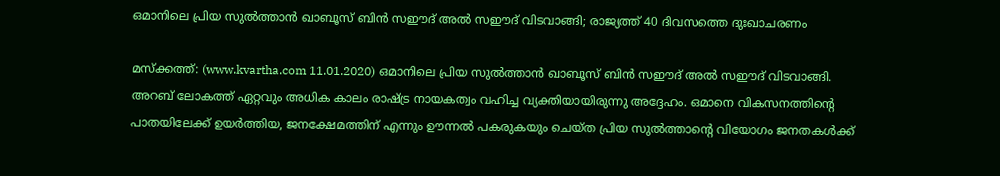ഒമാനിലെ പ്രിയ സുല്‍ത്താന്‍ ഖാബൂസ് ബിന്‍ സഈദ് അല്‍ സഈദ് വിടവാങ്ങി; രാജ്യത്ത് 40 ദിവസത്തെ ദുഃഖാചരണം

മസ്‌ക്കത്ത്: (www.kvartha.com 11.01.2020) ഒമാനിലെ പ്രിയ സുല്‍ത്താന്‍ ഖാബൂസ് ബിന്‍ സഈദ് അല്‍ സഈദ് വിടവാങ്ങി. അറബ് ലോകത്ത് ഏറ്റവും അധിക കാലം രാഷ്ട്ര നായകത്വം വഹിച്ച വ്യക്തിയായിരുന്നു അദ്ദേഹം. ഒമാനെ വികസനത്തിന്റെ പാതയിലേക്ക് ഉയര്‍ത്തിയ, ജനക്ഷേമത്തിന് എന്നും ഊന്നല്‍ പകരുകയും ചെയ്ത പ്രിയ സുല്‍ത്താന്റെ വിയോഗം ജനതകള്‍ക്ക്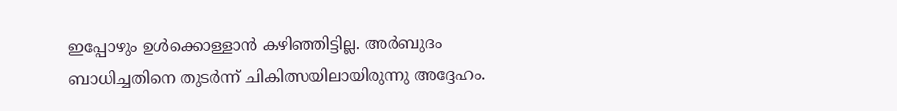ഇപ്പോഴും ഉള്‍ക്കൊള്ളാന്‍ കഴിഞ്ഞിട്ടില്ല. അര്‍ബുദം ബാധിച്ചതിനെ തുടര്‍ന്ന് ചികിത്സയിലായിരുന്നു അദ്ദേഹം.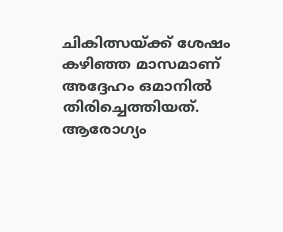ചികിത്സയ്ക്ക് ശേഷം കഴിഞ്ഞ മാസമാണ് അദ്ദേഹം ഒമാനില്‍ തിരിച്ചെത്തിയത്. ആരോഗ്യം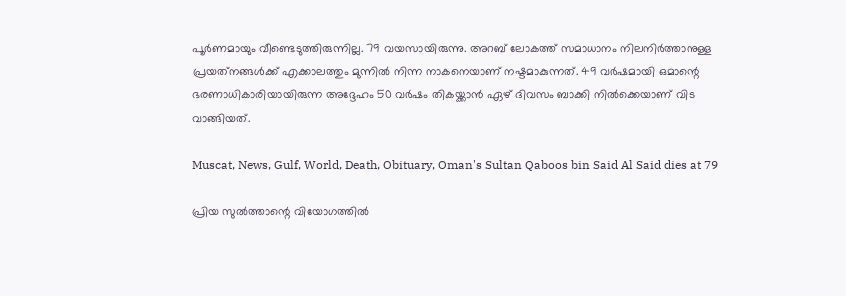പൂര്‍ണമായും വീണ്ടെടുത്തിരുന്നില്ല. 79 വയസായിരുന്നു. അറബ് ലോകത്ത് സമാധാനം നിലനിര്‍ത്താനുള്ള പ്രയത്‌നങ്ങള്‍ക്ക് എക്കാലത്തും മുന്നില്‍ നിന്ന നാകനെയാണ് നഷ്ടമാകുന്നത്. 49 വര്‍ഷമായി ഒമാന്റെ ഭരണാധികാരിയായിരുന്ന അദ്ദേഹം 50 വര്‍ഷം തികയ്ക്കാന്‍ ഏഴ് ദിവസം ബാക്കി നില്‍ക്കെയാണ് വിട വാങ്ങിയത്.

Muscat, News, Gulf, World, Death, Obituary, Oman's Sultan Qaboos bin Said Al Said dies at 79

പ്രിയ സുല്‍ത്താന്റെ വിയോഗത്തില്‍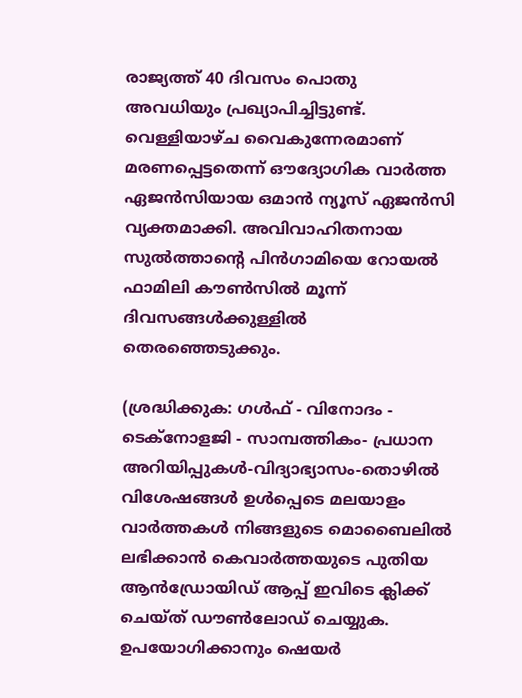രാജ്യത്ത് 40 ദിവസം പൊതു അവധിയും പ്രഖ്യാപിച്ചിട്ടുണ്ട്. വെള്ളിയാഴ്ച വൈകുന്നേരമാണ് മരണപ്പെട്ടതെന്ന് ഔദ്യോഗിക വാര്‍ത്ത ഏജന്‍സിയായ ഒമാന്‍ ന്യൂസ് ഏജന്‍സി വ്യക്തമാക്കി. അവിവാഹിതനായ സുല്‍ത്താന്റെ പിന്‍ഗാമിയെ റോയല്‍ ഫാമിലി കൗണ്‍സില്‍ മൂന്ന് ദിവസങ്ങള്‍ക്കുള്ളില്‍ തെരഞ്ഞെടുക്കും.

(ശ്രദ്ധിക്കുക: ഗൾഫ് - വിനോദം - ടെക്നോളജി - സാമ്പത്തികം- പ്രധാന അറിയിപ്പുകൾ-വിദ്യാഭ്യാസം-തൊഴിൽ വിശേഷങ്ങൾ ഉൾപ്പെടെ മലയാളം വാർത്തകൾ നിങ്ങളുടെ മൊബൈലിൽ ലഭിക്കാൻ കെവാർത്തയുടെ പുതിയ ആൻഡ്രോയിഡ് ആപ്പ് ഇവിടെ ക്ലിക്ക് ചെയ്ത് ഡൗൺലോഡ് ചെയ്യുക. ഉപയോഗിക്കാനും ഷെയർ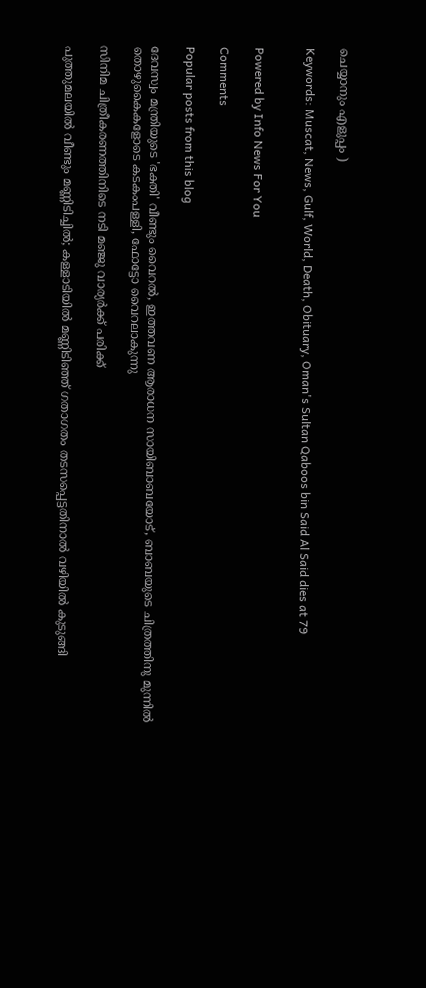ചെയ്യാനും എളുപ്പം )

Keywords: Muscat, News, Gulf, World, Death, Obituary, Oman's Sultan Qaboos bin Said Al Said dies at 79


Powered by Info News For You

Comments

Popular posts from this blog

ദേവസ്വം മന്ത്രിയുടെ 'ഭക്തി' വീണ്ടും വൈറല്‍, ഇത്തവണ ആരാധന സായിബാബയോട്, ബാബയുടെ ചിത്രത്തിനു മുന്നില്‍ തൊഴുകൈകളോടെ കടകംപള്ളി, ഫോട്ടോ വൈറലാകുന്നു

സിനിമ ചിത്രീകരണത്തിനിടെ നടി മഞ്ജു വാര്യര്‍ക്ക് പരിക്ക്

പുത്തുമലയില്‍ വീണ്ടും മണ്ണിടിച്ചില്‍; കള്ളാടിയില്‍ മണ്ണിടിഞ്ഞ് ഗതാഗതം തടസപ്പെട്ടതിനാല്‍ വഴിയില്‍ കുടുങ്ങി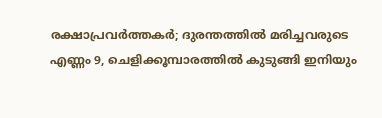രക്ഷാപ്രവര്‍ത്തകര്‍; ദുരന്തത്തില്‍ മരിച്ചവരുടെ എണ്ണം 9, ചെളിക്കൂമ്പാരത്തില്‍ കുടുങ്ങി ഇനിയും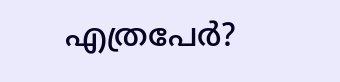എത്രപേര്‍?